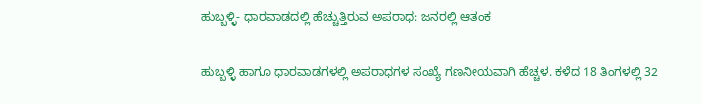ಹುಬ್ಬಳ್ಳಿ- ಧಾರವಾಡದಲ್ಲಿ ಹೆಚ್ಚುತ್ತಿರುವ ಅಪರಾಧ: ಜನರಲ್ಲಿ ಆತಂಕ

ಹುಬ್ಬಳ್ಳಿ ಹಾಗೂ ಧಾರವಾಡಗಳಲ್ಲಿ ಅಪರಾಧಗಳ ಸಂಖ್ಯೆ ಗಣನೀಯವಾಗಿ ಹೆಚ್ಚಳ. ಕಳೆದ 18 ತಿಂಗಳಲ್ಲಿ 32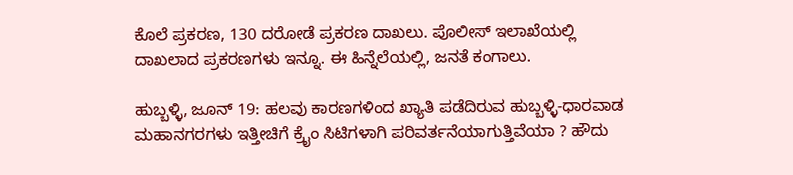ಕೊಲೆ ಪ್ರಕರಣ, 130 ದರೋಡೆ ಪ್ರಕರಣ ದಾಖಲು. ಪೊಲೀಸ್ ಇಲಾಖೆಯಲ್ಲಿ ದಾಖಲಾದ ಪ್ರಕರಣಗಳು ಇನ್ನೂ. ಈ ಹಿನ್ನೆಲೆಯಲ್ಲಿ, ಜನತೆ ಕಂಗಾಲು.

ಹುಬ್ಬಳ್ಳಿ, ಜೂನ್ 19: ಹಲವು ಕಾರಣಗಳಿಂದ ಖ್ಯಾತಿ ಪಡೆದಿರುವ ಹುಬ್ಬಳ್ಳಿ-ಧಾರವಾಡ ಮಹಾನಗರಗಳು ಇತ್ತೀಚಿಗೆ ಕ್ರೈಂ ಸಿಟಿಗಳಾಗಿ ಪರಿವರ್ತನೆಯಾಗುತ್ತಿವೆಯಾ ? ಹೌದು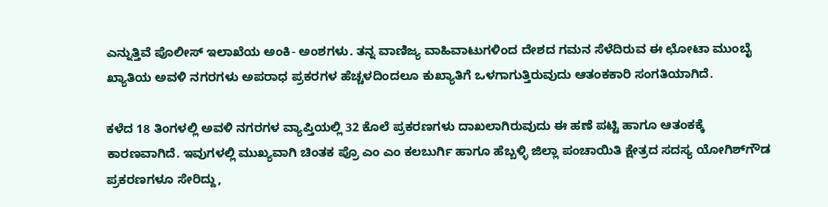ಎನ್ನುತ್ತಿವೆ ಪೊಲೀಸ್ ಇಲಾಖೆಯ ಅಂಕಿ- ಅಂಶಗಳು. ತನ್ನ ವಾಣಿಜ್ಯ ವಾಹಿವಾಟುಗಳಿಂದ ದೇಶದ ಗಮನ ಸೆಳೆದಿರುವ ಈ ಛೋಟಾ ಮುಂಬೈ ಖ್ಯಾತಿಯ ಅವಳಿ ನಗರಗಳು ಅಪರಾಧ ಪ್ರಕರಗಳ ಹೆಚ್ಚಳದಿಂದಲೂ ಕುಖ್ಯಾತಿಗೆ ಒಳಗಾಗುತ್ತಿರುವುದು ಆತಂಕಕಾರಿ ಸಂಗತಿಯಾಗಿದೆ.

ಕಳೆದ 18 ತಿಂಗಳಲ್ಲಿ ಅವಳಿ ನಗರಗಳ ವ್ಯಾಪ್ತಿಯಲ್ಲಿ 32 ಕೊಲೆ ಪ್ರಕರಣಗಳು ದಾಖಲಾಗಿರುವುದು ಈ ಹಣೆ ಪಟ್ಟಿ ಹಾಗೂ ಆತಂಕಕ್ಕೆ ಕಾರಣವಾಗಿದೆ. ಇವುಗಳಲ್ಲಿ ಮುಖ್ಯವಾಗಿ ಚಿಂತಕ ಪ್ರೊ ಎಂ ಎಂ ಕಲಬುರ್ಗಿ ಹಾಗೂ ಹೆಬ್ಬಳ್ಳಿ ಜಿಲ್ಲಾ ಪಂಚಾಯಿತಿ ಕ್ಷೇತ್ರದ ಸದಸ್ಯ ಯೋಗಿಶ್‌ಗೌಡ ಪ್ರಕರಣಗಳೂ ಸೇರಿದ್ದು,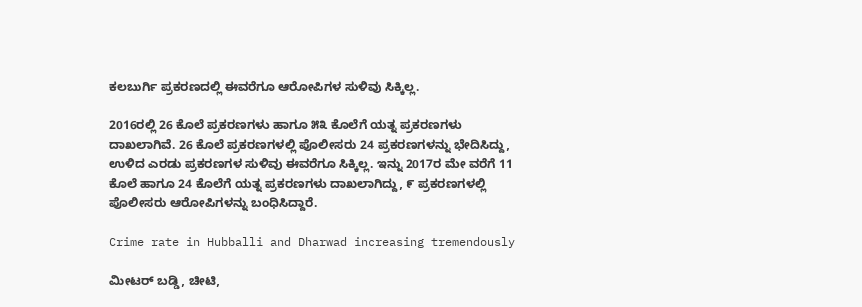ಕಲಬುರ್ಗಿ ಪ್ರಕರಣದಲ್ಲಿ ಈವರೆಗೂ ಆರೋಪಿಗಳ ಸುಳಿವು ಸಿಕ್ಕಿಲ್ಲ.

2016ರಲ್ಲಿ 26 ಕೊಲೆ ಪ್ರಕರಣಗಳು ಹಾಗೂ ೫೩ ಕೊಲೆಗೆ ಯತ್ನ ಪ್ರಕರಣಗಳು ದಾಖಲಾಗಿವೆ. 26 ಕೊಲೆ ಪ್ರಕರಣಗಳಲ್ಲಿ ಪೊಲೀಸರು 24 ಪ್ರಕರಣಗಳನ್ನು ಭೇದಿಸಿದ್ದು, ಉಳಿದ ಎರಡು ಪ್ರಕರಣಗಳ ಸುಳಿವು ಈವರೆಗೂ ಸಿಕ್ಕಿಲ್ಲ. ಇನ್ನು 2017ರ ಮೇ ವರೆಗೆ 11 ಕೊಲೆ ಹಾಗೂ 24 ಕೊಲೆಗೆ ಯತ್ನ ಪ್ರಕರಣಗಳು ದಾಖಲಾಗಿದ್ದು, ೯ ಪ್ರಕರಣಗಳಲ್ಲಿ ಪೊಲೀಸರು ಆರೋಪಿಗಳನ್ನು ಬಂಧಿಸಿದ್ದಾರೆ.

Crime rate in Hubballi and Dharwad increasing tremendously

ಮೀಟರ್ ಬಡ್ಡಿ, ಚೀಟಿ,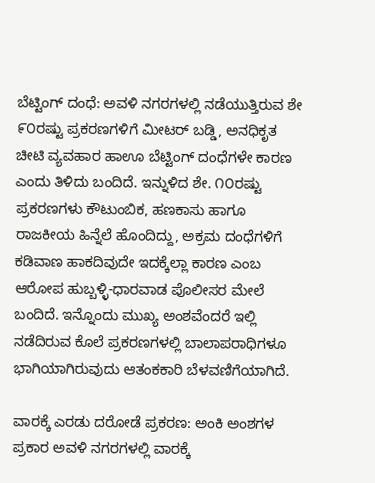ಬೆಟ್ಟಿಂಗ್ ದಂಧೆ: ಅವಳಿ ನಗರಗಳಲ್ಲಿ ನಡೆಯುತ್ತಿರುವ ಶೇ ೯೦ರಷ್ಟು ಪ್ರಕರಣಗಳಿಗೆ ಮೀಟರ್ ಬಡ್ಡಿ, ಅನಧಿಕೃತ ಚೀಟಿ ವ್ಯವಹಾರ ಹಾಊ ಬೆಟ್ಟಿಂಗ್ ದಂಧೆಗಳೇ ಕಾರಣ ಎಂದು ತಿಳಿದು ಬಂದಿದೆ. ಇನ್ನುಳಿದ ಶೇ. ೧೦ರಷ್ಟು ಪ್ರಕರಣಗಳು ಕೌಟುಂಬಿಕ, ಹಣಕಾಸು ಹಾಗೂ ರಾಜಕೀಯ ಹಿನ್ನೆಲೆ ಹೊಂದಿದ್ದು, ಅಕ್ರಮ ದಂಧೆಗಳಿಗೆ ಕಡಿವಾಣ ಹಾಕದಿವುದೇ ಇದಕ್ಕೆಲ್ಲಾ ಕಾರಣ ಎಂಬ ಆರೋಪ ಹುಬ್ಬಳ್ಳಿ-ಧಾರವಾಡ ಪೊಲೀಸರ ಮೇಲೆ ಬಂದಿದೆ. ಇನ್ನೊಂದು ಮುಖ್ಯ ಅಂಶವೆಂದರೆ ಇಲ್ಲಿ ನಡೆದಿರುವ ಕೊಲೆ ಪ್ರಕರಣಗಳಲ್ಲಿ ಬಾಲಾಪರಾಧಿಗಳೂ ಭಾಗಿಯಾಗಿರುವುದು ಆತಂಕಕಾರಿ ಬೆಳವಣಿಗೆಯಾಗಿದೆ.

ವಾರಕ್ಕೆ ಎರಡು ದರೋಡೆ ಪ್ರಕರಣ: ಅಂಕಿ ಅಂಶಗಳ ಪ್ರಕಾರ ಅವಳಿ ನಗರಗಳಲ್ಲಿ ವಾರಕ್ಕೆ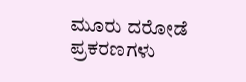ಮೂರು ದರೋಡೆ ಪ್ರಕರಣಗಳು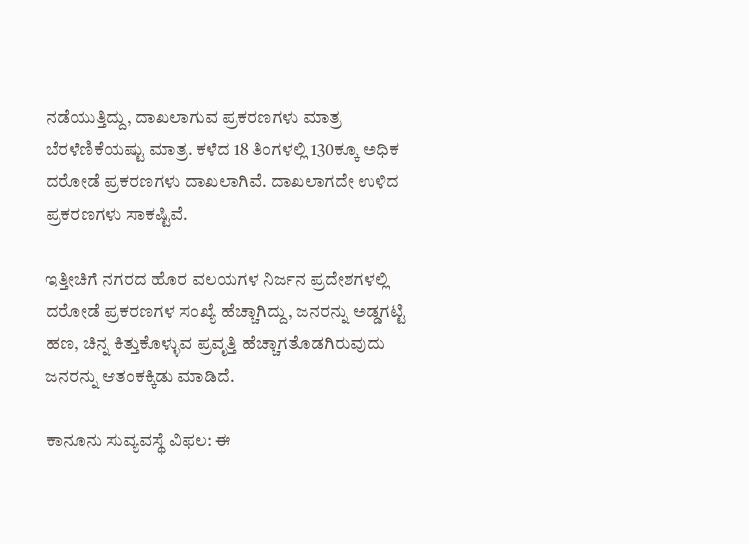ನಡೆಯುತ್ತಿದ್ದು, ದಾಖಲಾಗುವ ಪ್ರಕರಣಗಳು ಮಾತ್ರ ಬೆರಳೆಣಿಕೆಯಷ್ಟು ಮಾತ್ರ. ಕಳೆದ 18 ತಿಂಗಳಲ್ಲಿ 130ಕ್ಕೂ ಅಧಿಕ ದರೋಡೆ ಪ್ರಕರಣಗಳು ದಾಖಲಾಗಿವೆ. ದಾಖಲಾಗದೇ ಉಳಿದ ಪ್ರಕರಣಗಳು ಸಾಕಷ್ಟಿವೆ.

ಇತ್ತೀಚಿಗೆ ನಗರದ ಹೊರ ವಲಯಗಳ ನಿರ್ಜನ ಪ್ರದೇಶಗಳಲ್ಲಿ ದರೋಡೆ ಪ್ರಕರಣಗಳ ಸಂಖ್ಯೆ ಹೆಚ್ಚಾಗಿದ್ದು, ಜನರನ್ನು ಅಡ್ಡಗಟ್ಟಿ ಹಣ, ಚಿನ್ನ ಕಿತ್ತುಕೊಳ್ಳುವ ಪ್ರವೃತ್ತಿ ಹೆಚ್ಚಾಗತೊಡಗಿರುವುದು ಜನರನ್ನು ಆತಂಕಕ್ಕಿಡು ಮಾಡಿದೆ.

ಕಾನೂನು ಸುವ್ಯವಸ್ಥೆ ವಿಫಲ: ಈ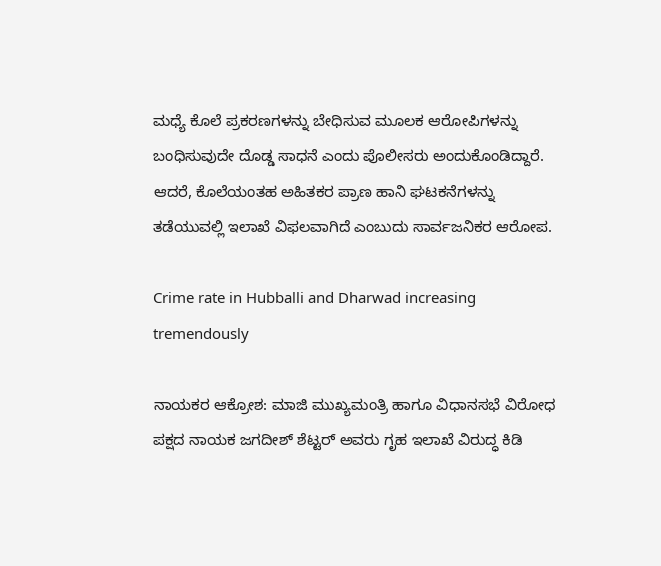ಮಧ್ಯೆ ಕೊಲೆ ಪ್ರಕರಣಗಳನ್ನು ಬೇಧಿಸುವ ಮೂಲಕ ಆರೋಪಿಗಳನ್ನು ಬಂಧಿಸುವುದೇ ದೊಡ್ಡ ಸಾಧನೆ ಎಂದು ಪೊಲೀಸರು ಅಂದುಕೊಂಡಿದ್ದಾರೆ. ಆದರೆ, ಕೊಲೆಯಂತಹ ಅಹಿತಕರ ಪ್ರಾಣ ಹಾನಿ ಘಟಕನೆಗಳನ್ನು ತಡೆಯುವಲ್ಲಿ ಇಲಾಖೆ ವಿಫಲವಾಗಿದೆ ಎಂಬುದು ಸಾರ್ವಜನಿಕರ ಆರೋಪ.

Crime rate in Hubballi and Dharwad increasing tremendously

ನಾಯಕರ ಆಕ್ರೋಶ: ಮಾಜಿ ಮುಖ್ಯಮಂತ್ರಿ ಹಾಗೂ ವಿಧಾನಸಭೆ ವಿರೋಧ ಪಕ್ಷದ ನಾಯಕ ಜಗದೀಶ್ ಶೆಟ್ಟರ್ ಅವರು ಗೃಹ ಇಲಾಖೆ ವಿರುದ್ಧ ಕಿಡಿ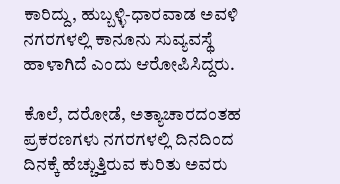ಕಾರಿದ್ದು, ಹುಬ್ಬಳ್ಳಿ-ಧಾರವಾಡ ಅವಳಿ ನಗರಗಳಲ್ಲಿ ಕಾನೂನು ಸುವ್ಯವಸ್ಥೆ ಹಾಳಾಗಿದೆ ಎಂದು ಆರೋಪಿಸಿದ್ದರು.

ಕೊಲೆ, ದರೋಡೆ, ಅತ್ಯಾಚಾರದಂತಹ ಪ್ರಕರಣಗಳು ನಗರಗಳಲ್ಲಿ ದಿನದಿಂದ ದಿನಕ್ಕೆ ಹೆಚ್ಚುತ್ತಿರುವ ಕುರಿತು ಅವರು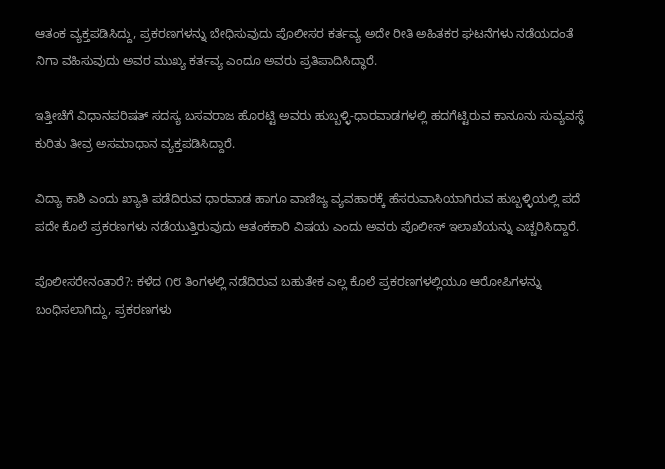ಆತಂಕ ವ್ಯಕ್ತಪಡಿಸಿದ್ದು, ಪ್ರಕರಣಗಳನ್ನು ಬೇಧಿಸುವುದು ಪೊಲೀಸರ ಕರ್ತವ್ಯ ಅದೇ ರೀತಿ ಅಹಿತಕರ ಘಟನೆಗಳು ನಡೆಯದಂತೆ ನಿಗಾ ವಹಿಸುವುದು ಅವರ ಮುಖ್ಯ ಕರ್ತವ್ಯ ಎಂದೂ ಅವರು ಪ್ರತಿಪಾದಿಸಿದ್ಧಾರೆ.

ಇತ್ತೀಚೆಗೆ ವಿಧಾನಪರಿಷತ್ ಸದಸ್ಯ ಬಸವರಾಜ ಹೊರಟ್ಟಿ ಅವರು ಹುಬ್ಬಳ್ಳಿ-ಧಾರವಾಡಗಳಲ್ಲಿ ಹದಗೆಟ್ಟಿರುವ ಕಾನೂನು ಸುವ್ಯವಸ್ಥೆ ಕುರಿತು ತೀವ್ರ ಅಸಮಾಧಾನ ವ್ಯಕ್ತಪಡಿಸಿದ್ದಾರೆ.

ವಿದ್ಯಾ ಕಾಶಿ ಎಂದು ಖ್ಯಾತಿ ಪಡೆದಿರುವ ಧಾರವಾಡ ಹಾಗೂ ವಾಣಿಜ್ಯ ವ್ಯವಹಾರಕ್ಕೆ ಹೆಸರುವಾಸಿಯಾಗಿರುವ ಹುಬ್ಬಳ್ಳಿಯಲ್ಲಿ ಪದೆ ಪದೇ ಕೊಲೆ ಪ್ರಕರಣಗಳು ನಡೆಯುತ್ತಿರುವುದು ಆತಂಕಕಾರಿ ವಿಷಯ ಎಂದು ಅವರು ಪೊಲೀಸ್ ಇಲಾಖೆಯನ್ನು ಎಚ್ಚರಿಸಿದ್ದಾರೆ.

ಪೊಲೀಸರೇನಂತಾರೆ?: ಕಳೆದ ೧೮ ತಿಂಗಳಲ್ಲಿ ನಡೆದಿರುವ ಬಹುತೇಕ ಎಲ್ಲ ಕೊಲೆ ಪ್ರಕರಣಗಳಲ್ಲಿಯೂ ಆರೋಪಿಗಳನ್ನು ಬಂಧಿಸಲಾಗಿದ್ದು, ಪ್ರಕರಣಗಳು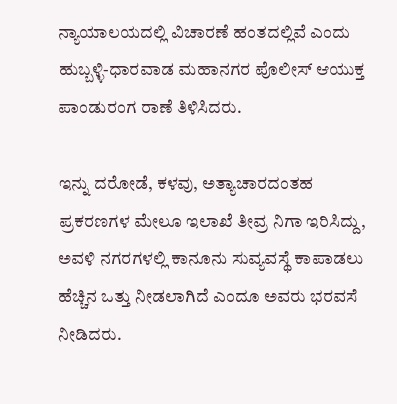ನ್ಯಾಯಾಲಯದಲ್ಲಿ ವಿಚಾರಣೆ ಹಂತದಲ್ಲಿವೆ ಎಂದು ಹುಬ್ಬಳ್ಳಿ-ಧಾರವಾಡ ಮಹಾನಗರ ಪೊಲೀಸ್ ಆಯುಕ್ತ ಪಾಂಡುರಂಗ ರಾಣೆ ತಿಳಿಸಿದರು.

ಇನ್ನು ದರೋಡೆ, ಕಳವು, ಅತ್ಯಾಚಾರದಂತಹ ಪ್ರಕರಣಗಳ ಮೇಲೂ ಇಲಾಖೆ ತೀವ್ರ ನಿಗಾ ಇರಿಸಿದ್ದು, ಅವಳಿ ನಗರಗಳಲ್ಲಿ ಕಾನೂನು ಸುವ್ಯವಸ್ಥೆ ಕಾಪಾಡಲು ಹೆಚ್ಚಿನ ಒತ್ತು ನೀಡಲಾಗಿದೆ ಎಂದೂ ಅವರು ಭರವಸೆ ನೀಡಿದರು.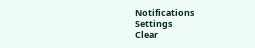Notifications
Settings
Clear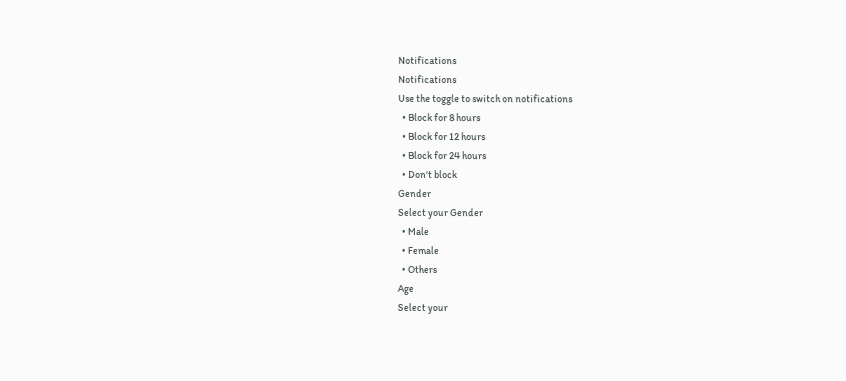Notifications
Notifications
Use the toggle to switch on notifications
  • Block for 8 hours
  • Block for 12 hours
  • Block for 24 hours
  • Don't block
Gender
Select your Gender
  • Male
  • Female
  • Others
Age
Select your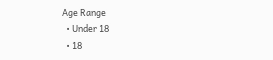Age Range
  • Under 18
  • 18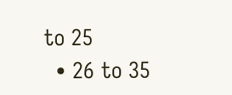to 25
  • 26 to 35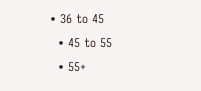• 36 to 45
  • 45 to 55
  • 55+